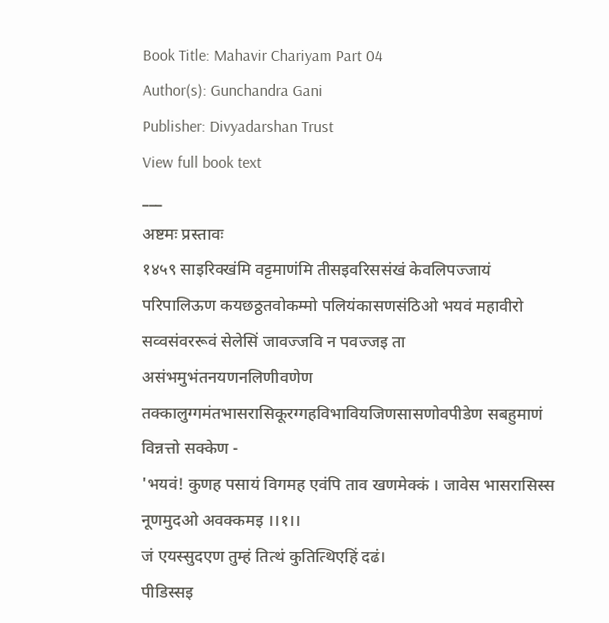Book Title: Mahavir Chariyam Part 04
Author(s): Gunchandra Gani
Publisher: Divyadarshan Trust
View full book text
___
अष्टमः प्रस्तावः
१४५९ साइरिक्खंमि वट्टमाणंमि तीसइवरिससंखं केवलिपज्जायं परिपालिऊण कयछठ्ठतवोकम्मो पलियंकासणसंठिओ भयवं महावीरो सव्वसंवररूवं सेलेसिं जावज्जवि न पवज्जइ ता असंभमुभंतनयणनलिणीवणेण तक्कालुग्गमंतभासरासिकूरग्गहविभावियजिणसासणोवपीडेण सबहुमाणं विन्नत्तो सक्केण -
'भयवं! कुणह पसायं विगमह एवंपि ताव खणमेक्कं । जावेस भासरासिस्स नूणमुदओ अवक्कमइ ।।१।।
जं एयस्सुदएण तुम्हं तित्थं कुतित्थिएहिं दढं।
पीडिस्सइ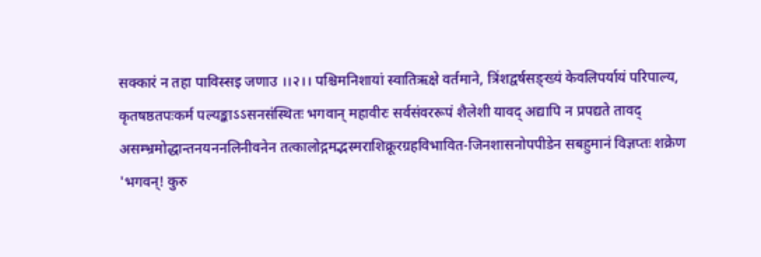सक्कारं न तहा पाविस्सइ जणाउ ।।२।। पश्चिमनिशायां स्वातिऋक्षे वर्तमाने, त्रिंशद्वर्षसङ्ख्यं केवलिपर्यायं परिपाल्य, कृतषष्ठतपःकर्म पल्यङ्काऽऽसनसंस्थितः भगवान् महावीरः सर्वसंवररूपं शैलेशी यावद् अद्यापि न प्रपद्यते तावद् असम्भ्रमोद्धान्तनयननलिनीवनेन तत्कालोद्गमद्भस्मराशिक्रूरग्रहविभावित-जिनशासनोपपीडेन सबहुमानं विज्ञप्तः शक्रेण
'भगवन्! कुरु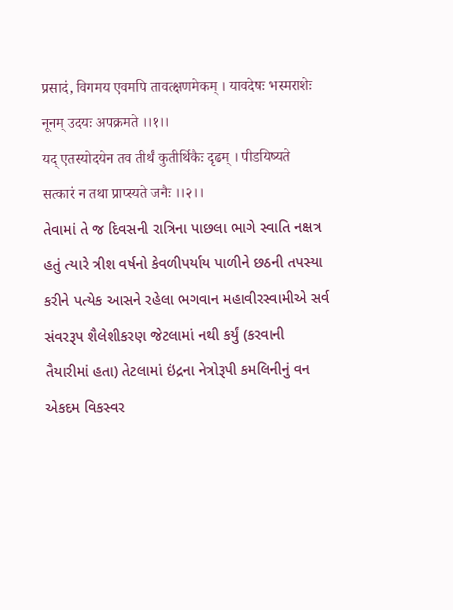प्रसादं, विगमय एवमपि तावत्क्षणमेकम् । यावदेषः भस्मराशेः नूनम् उदयः अपक्रमते ।।१।।
यद् एतस्योदयेन तव तीर्थं कुतीर्थिकैः दृढम् । पीडयिष्यते सत्कारं न तथा प्राप्स्यते जनैः ।।२।।
તેવામાં તે જ દિવસની રાત્રિના પાછલા ભાગે સ્વાતિ નક્ષત્ર હતું ત્યારે ત્રીશ વર્ષનો કેવળીપર્યાય પાળીને છઠની તપસ્યા કરીને પત્યેક આસને રહેલા ભગવાન મહાવીરસ્વામીએ સર્વ સંવરરૂપ શૈલેશીકરણ જેટલામાં નથી કર્યું (કરવાની તૈયારીમાં હતા) તેટલામાં ઇંદ્રના નેત્રોરૂપી કમલિનીનું વન એકદમ વિકસ્વર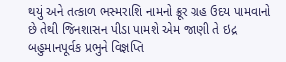થયું અને તત્કાળ ભસ્મરાશિ નામનો ક્રૂર ગ્રહ ઉદય પામવાનો છે તેથી જિનશાસન પીડા પામશે એમ જાણી તે ઇદ્ર બહુમાનપૂર્વક પ્રભુને વિજ્ઞપ્તિ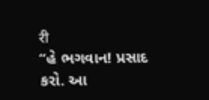री
“હે ભગવાન! પ્રસાદ કરો. આ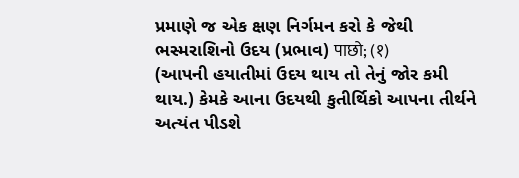પ્રમાણે જ એક ક્ષણ નિર્ગમન કરો કે જેથી ભસ્મરાશિનો ઉદય (પ્રભાવ) पाछो; (१)
(આપની હયાતીમાં ઉદય થાય તો તેનું જોર કમી થાય.) કેમકે આના ઉદયથી કુતીર્થિકો આપના તીર્થને અત્યંત પીડશે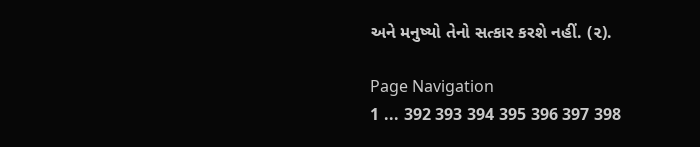અને મનુષ્યો તેનો સત્કાર કરશે નહીં. (૨).

Page Navigation
1 ... 392 393 394 395 396 397 398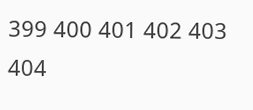399 400 401 402 403 404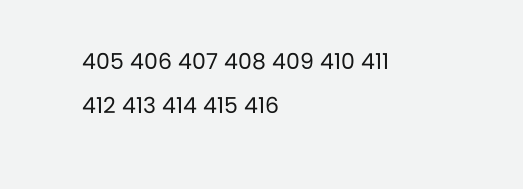405 406 407 408 409 410 411 412 413 414 415 416